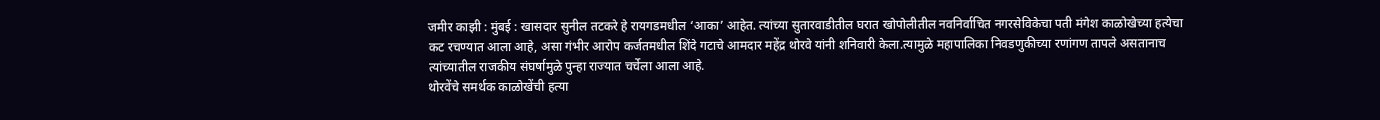जमीर काझी : मुंबई : खासदार सुनील तटकरे हे रायगडमधील ‘आका’ आहेत. त्यांच्या सुतारवाडीतील घरात खोपोलीतील नवनिर्वाचित नगरसेविकेचा पती मंगेश काळोखेच्या हत्येचा कट रचण्यात आला आहे, असा गंभीर आरोप कर्जतमधील शिंदे गटाचे आमदार महेंद्र थोरवे यांनी शनिवारी केला.त्यामुळे महापालिका निवडणुकीच्या रणांगण तापले असतानाच त्यांच्यातील राजकीय संघर्षामुळे पुन्हा राज्यात चर्चेला आला आहे.
थोरवेंचे समर्थक काळोखेंची हत्या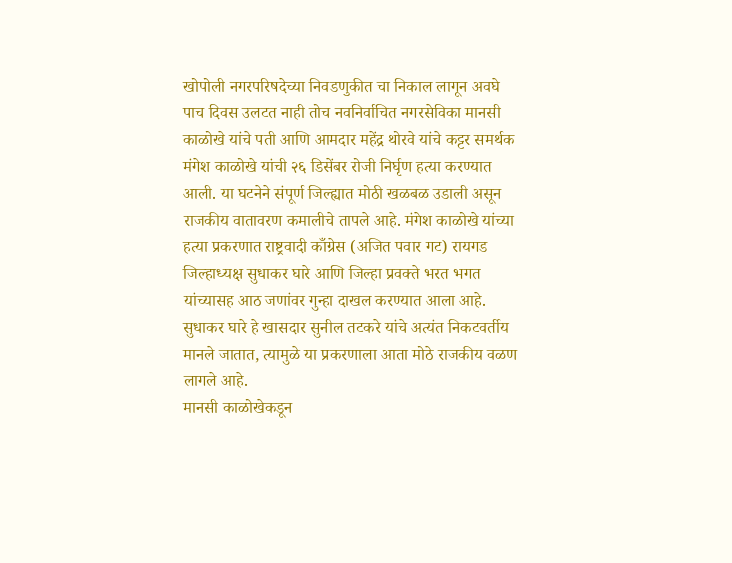खोपोली नगरपरिषदेच्या निवडणुकीत चा निकाल लागून अवघे पाच दिवस उलटत नाही तोच नवनिर्वाचित नगरसेविका मानसी काळोखे यांचे पती आणि आमदार महेंद्र थोरवे यांचे कट्टर समर्थक मंगेश काळोखे यांची २६ डिसेंबर रोजी निर्घृण हत्या करण्यात आली. या घटनेने संपूर्ण जिल्ह्यात मोठी खळबळ उडाली असून राजकीय वातावरण कमालीचे तापले आहे. मंगेश काळोखे यांच्या हत्या प्रकरणात राष्ट्रवादी काँग्रेस (अजित पवार गट) रायगड जिल्हाध्यक्ष सुधाकर घारे आणि जिल्हा प्रवक्ते भरत भगत यांच्यासह आठ जणांवर गुन्हा दाखल करण्यात आला आहे. सुधाकर घारे हे खासदार सुनील तटकरे यांचे अत्यंत निकटवर्तीय मानले जातात, त्यामुळे या प्रकरणाला आता मोठे राजकीय वळण लागले आहे.
मानसी काळोखेकडून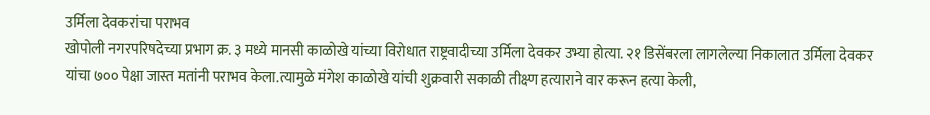उर्मिला देवकरांचा पराभव
खोपोली नगरपरिषदेच्या प्रभाग क्र. ३ मध्ये मानसी काळोखे यांच्या विरोधात राष्ट्रवादीच्या उर्मिला देवकर उभ्या होत्या. २१ डिसेंबरला लागलेल्या निकालात उर्मिला देवकर यांचा ७०० पेक्षा जास्त मतांनी पराभव केला.त्यामुळे मंगेश काळोखे यांची शुक्रवारी सकाळी तीक्ष्ण हत्याराने वार करून हत्या केली,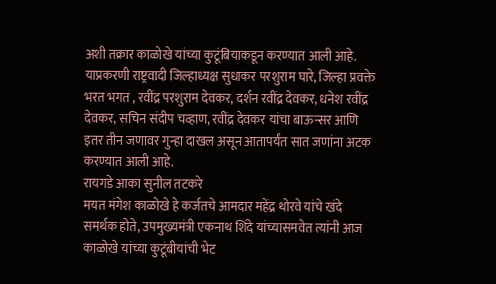अशी तक्रार काळोखे यांच्या कुटूंबियाकडून करण्यात आली आहे. याप्रकरणी राष्ट्रवादी जिल्हाध्यक्ष सुधाकर परशुराम घारे, जिल्हा प्रवक्ते भरत भगत , रवींद्र परशुराम देवकर, दर्शन रवींद्र देवकर, धनेश रवींद्र देवकर, सचिन संदीप चव्हाण, रवींद्र देवकर यांचा बाऊन्सर आणि इतर तीन जणावर गुन्हा दाखल असून आतापर्यंत सात जणांना अटक करण्यात आली आहे.
रायगडे आका सुनील तटकरे
मयत मंगेश काळोखे हे कर्जतचे आमदार महेंद्र थोरवे यांचे खंदे समर्थक होते, उपमुख्यमंत्री एकनाथ शिंदे यांच्यासमवेत त्यांनी आज काळोखे यांच्या कुटूंबीयांची भेट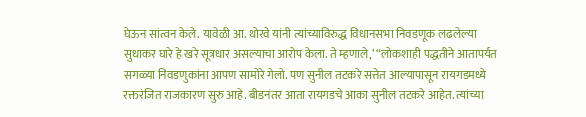घेऊन सांत्वन केले. यावेळी आ. थोरवे यांनी त्यांच्याविरुद्ध विधानसभा निवडणूक लढलेल्या सुधाकर घारे हे खरे सूत्रधार असल्याचा आरोप केला. ते म्हणाले,’ “लोकशाही पद्धतीने आतापर्यत सगळ्या निवडणुकांना आपण सामोरे गेलो. पण सुनील तटकरे सत्तेत आल्यापासून रायगडमध्ये रक्तरंजित राजकारण सुरु आहे. बीडनंतर आता रायगडचे आका सुनील तटकरे आहेत. त्यांच्या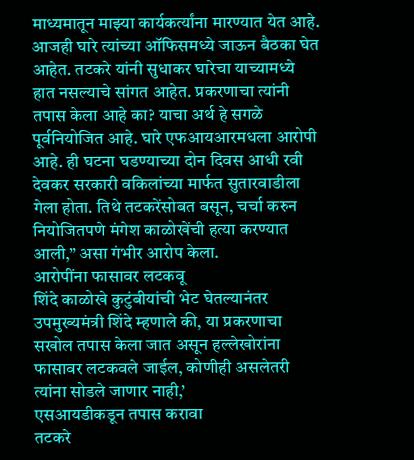माध्यमातून माझ्या कार्यकर्त्यांना मारण्यात येत आहे. आजही घारे त्यांच्या ऑफिसमध्ये जाऊन बैठका घेत आहेत. तटकरे यांनी सुधाकर घारेचा याच्यामध्ये हात नसल्याचे सांगत आहेत. प्रकरणाचा त्यांनी तपास केला आहे का? याचा अर्थ हे सगळे पूर्वनियोजित आहे. घारे एफआयआरमधला आरोपी आहे. ही घटना घडण्याच्या दोन दिवस आधी रवी देवकर सरकारी वकिलांच्या मार्फत सुतारवाडीला गेला होता. तिथे तटकरेंसोबत बसून, चर्चा करुन नियोजितपणे मंगेश काळोखेंची हत्या करण्यात आली,” असा गंभीर आरोप केला.
आरोपींना फासावर लटकवू
शिंदे काळोखे कुटुंबीयांची भेट घेतल्यानंतर उपमुख्यमंत्री शिंदे म्हणाले की, या प्रकरणाचा सखोल तपास केला जात असून हल्लेखोरांना फासावर लटकवले जाईल, कोणीही असलेतरी त्यांना सोडले जाणार नाही,’
एसआयडीकडून तपास करावा
तटकरे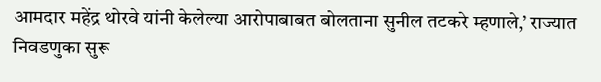आमदार महेंद्र थोरवे यांनी केलेल्या आरोपाबाबत बोलताना सुनील तटकरे म्हणाले,’ राज्यात निवडणुका सुरू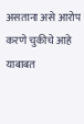असताना असे आरोप करणे चुकीचे आहे याबाबत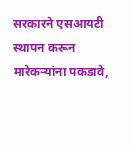सरकारने एसआयटी स्थापन करून मारेकऱ्यांना पकडावे,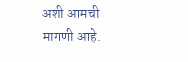अशी आमची मागणी आहे.